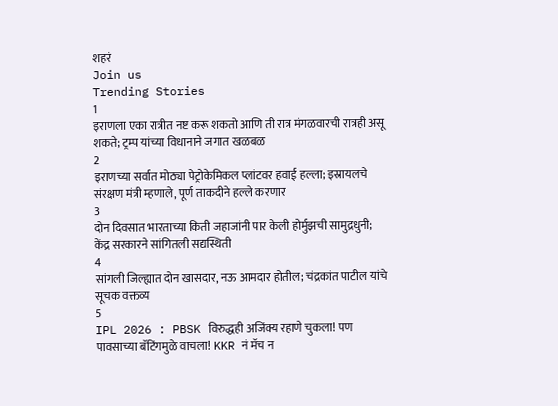शहरं
Join us
Trending Stories
1
इराणला एका रात्रीत नष्ट करू शकतो आणि ती रात्र मंगळवारची रात्रही असू शकते; ट्रम्प यांच्या विधानाने जगात खळबळ
2
इराणच्या सर्वात मोठ्या पेट्रोकेमिकल प्लांटवर हवाई हल्ला; इस्रायलचे संरक्षण मंत्री म्हणाले, पूर्ण ताकदीने हल्ले करणार
3
दोन दिवसात भारताच्या किती जहाजांनी पार केली होर्मुझची सामुद्रधुनी; केंद्र सरकारने सांगितली सद्यस्थिती
4
सांगली जिल्ह्यात दोन खासदार, नऊ आमदार होतील; चंद्रकांत पाटील यांचे सूचक वक्तव्य
5
IPL 2026 : PBSK विरुद्धही अजिंक्य रहाणे चुकला! पण पावसाच्या बॅटिंगमुळे वाचला! KKR नं मॅच न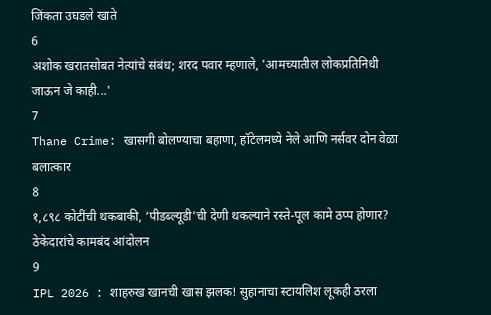जिंकता उघडले खाते
6
अशोक खरातसोबत नेत्यांचे संबंध; शरद पवार म्हणाले, 'आमच्यातील लोकप्रतिनिधी जाऊन जे काही...'
7
Thane Crime: खासगी बोलण्याचा बहाणा, हॉटेलमध्ये नेले आणि नर्सवर दोन वेळा बलात्कार
8
१,८९८ कोटींची थकबाकी, ‘पीडब्ल्यूडी’ची देणी थकल्याने रस्ते-पूल कामे ठप्प होणार? ठेकेदारांचे कामबंद आंदोलन
9
IPL 2026 : शाहरुख खानची खास झलक! सुहानाचा स्टायलिश लूकही ठरला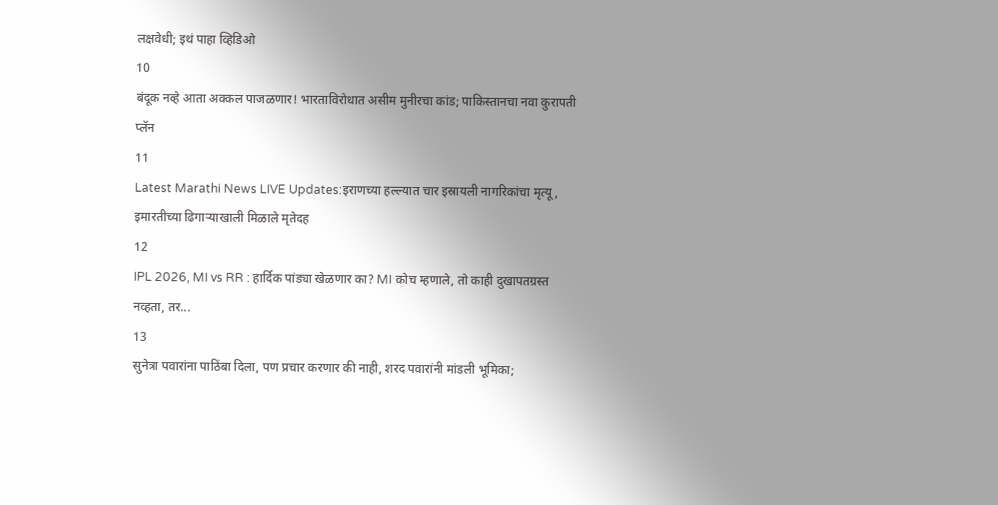लक्षवेधी; इथं पाहा व्हिडिओ
10
बंदूक नव्हे आता अक्कल पाजळणार! भारताविरोधात असीम मुनीरचा कांड; पाकिस्तानचा नवा कुरापती प्लॅन
11
Latest Marathi News LIVE Updates:इराणच्या हल्ल्यात चार इस्रायली नागरिकांचा मृत्यू, इमारतीच्या ढिगाऱ्याखाली मिळाले मृतेदह
12
IPL 2026, MI vs RR : हार्दिक पांड्या खेळणार का? MI कोच म्हणाले, तो काही दुखापतग्रस्त नव्हता, तर...
13
सुनेत्रा पवारांना पाठिंबा दिला, पण प्रचार करणार की नाही, शरद पवारांनी मांडली भूमिका;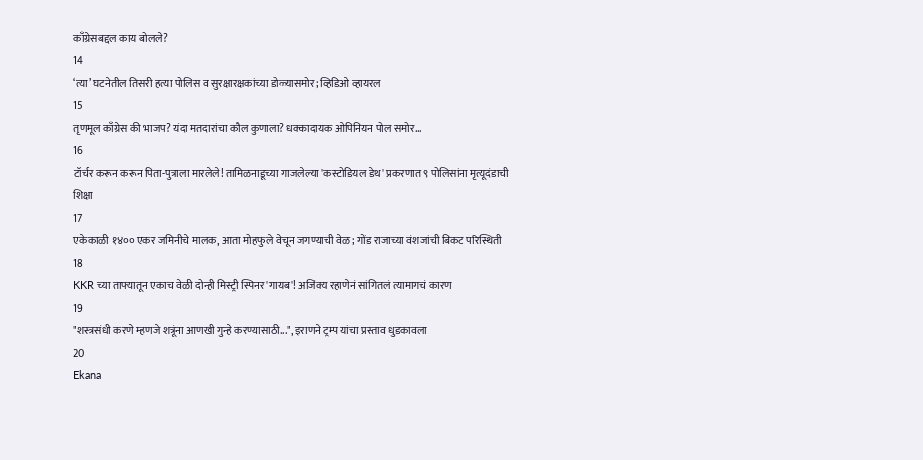काँग्रेसबद्दल काय बोलले?
14
‘त्या’ घटनेतील तिसरी हत्या पोलिस व सुरक्षारक्षकांच्या डोळ्यासमोर; व्हिडिओ व्हायरल
15
तृणमूल काँग्रेस की भाजप? यंदा मतदारांचा कौल कुणाला? धक्कादायक ओपिनियन पोल समोर...
16
टॉर्चर करून करून पिता-पुत्राला मारलेले! तामिळनाडूच्या गाजलेल्या 'कस्टोडियल डेथ' प्रकरणात ९ पोलिसांना मृत्यूदंडाची शिक्षा
17
एकेकाळी १४०० एकर जमिनीचे मालक, आता मोहफुले वेचून जगण्याची वेळ; गोंड राजाच्या वंशजांची बिकट परिस्थिती
18
KKR च्या ताफ्यातून एकाच वेळी दोन्ही मिस्ट्री स्पिनर 'गायब'! अजिंक्य रहाणेनं सांगितलं त्यामागचं कारण
19
"शस्त्रसंधी करणे म्हणजे शत्रूंना आणखी गुन्हे करण्यासाठी...", इराणने ट्रम्प यांचा प्रस्ताव धुडकावला
20
Ekana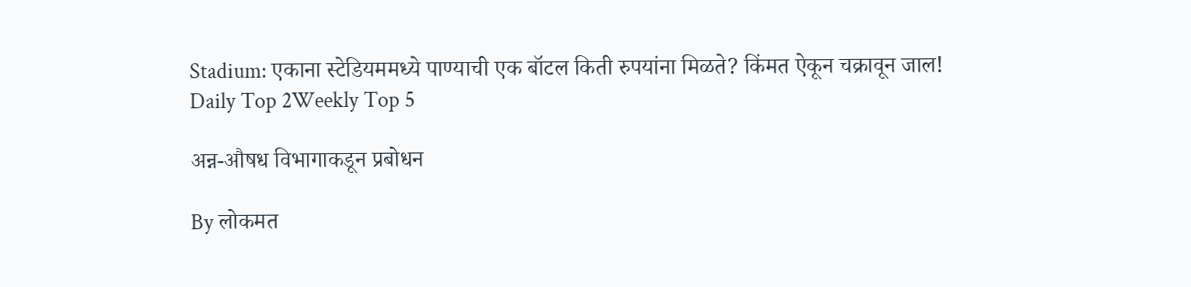Stadium: एकाना स्टेडियममध्ये पाण्याची एक बॉटल किती रुपयांना मिळते? किंमत ऐकून चक्रावून जाल!
Daily Top 2Weekly Top 5

अन्न-औषध विभागाकडून प्रबोधन

By लोकमत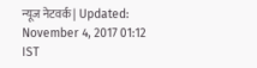न्यूज नेटवर्क | Updated: November 4, 2017 01:12 IST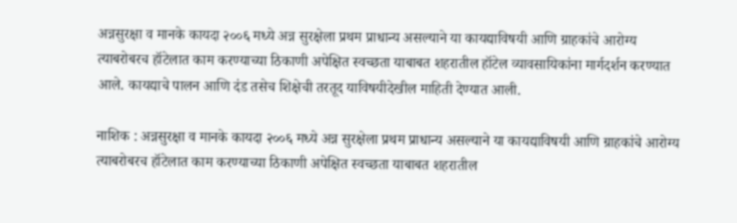अन्नसुरक्षा व मानके कायदा २००६ मध्ये अन्न सुरक्षेला प्रथम प्राधान्य असल्याने या कायद्याविषयी आणि ग्राहकांचे आरोग्य त्याबरोबरच हॉटेलात काम करण्याच्या ठिकाणी अपेक्षित स्वच्छता याबाबत शहरातील हॉटेल व्यावसायिकांना मार्गदर्शन करण्यात आले. कायद्याचे पालन आणि दंड तसेच शिक्षेची तरतूद याविषयीदेखील माहिती देण्यात आली.

नाशिक : अन्नसुरक्षा व मानके कायदा २००६ मध्ये अन्न सुरक्षेला प्रथम प्राधान्य असल्याने या कायद्याविषयी आणि ग्राहकांचे आरोग्य त्याबरोबरच हॉटेलात काम करण्याच्या ठिकाणी अपेक्षित स्वच्छता याबाबत शहरातील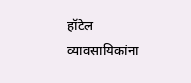हॉटेल व्यावसायिकांना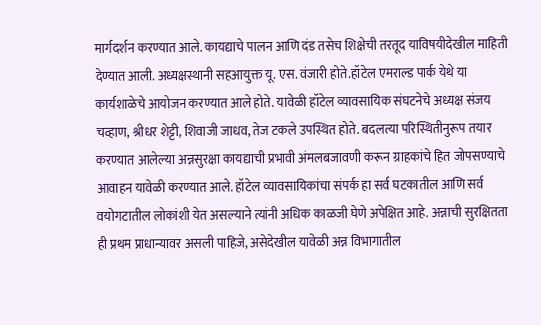मार्गदर्शन करण्यात आले. कायद्याचे पालन आणि दंड तसेच शिक्षेची तरतूद याविषयीदेखील माहिती देण्यात आली. अध्यक्षस्थानी सहआयुक्त यू. एस. वंजारी होते.हॉटेल एमराल्ड पार्क येथे या कार्यशाळेचे आयोजन करण्यात आले होते. यावेळी हॉटेल व्यावसायिक संघटनेचे अध्यक्ष संजय चव्हाण, श्रीधर शेट्टी, शिवाजी जाधव, तेज टकले उपस्थित होते. बदलत्या परिस्थितीनुरूप तयार करण्यात आलेल्या अन्नसुरक्षा कायद्याची प्रभावी अंमलबजावणी करून ग्राहकांचे हित जोपसण्याचे आवाहन यावेळी करण्यात आले. हॉटेल व्यावसायिकांचा संपर्क हा सर्व घटकातील आणि सर्व वयोगटातील लोकांशी येत असल्याने त्यांनी अधिक काळजी घेणे अपेक्षित आहे. अन्नाची सुरक्षितता ही प्रथम प्राधान्यावर असली पाहिजे, असेदेखील यावेळी अन्न विभागातील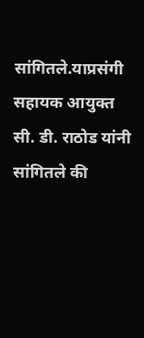सांगितले.याप्रसंगी सहायक आयुक्त सी. डी. राठोड यांनी सांगितले की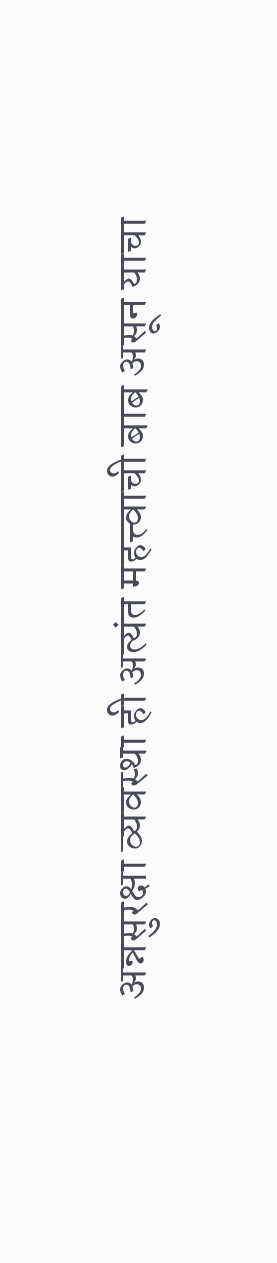अन्नसुरक्षा व्यवस्था ही अत्यंत महत्त्वाची बाब असून याचा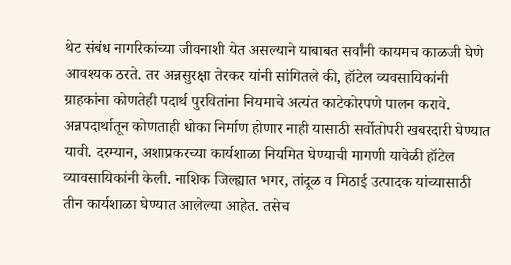थेट संबंध नागरिकांच्या जीवनाशी येत असल्याने याबाबत सर्वांनी कायमच काळजी घेणे आवश्यक ठरते. तर अन्नसुरक्षा तेरकर यांनी सांगितले की, हॉटेल व्यवसायिकांनी ग्राहकांना कोणतेही पदार्थ पुरवितांना नियमाचे अत्यंत काटेकोरपणे पालन करावे. अन्नपदार्थातून कोणताही धोका निर्माण होणार नाही यासाठी सर्वोतोपरी खबरदारी घेण्यात यावी. दरम्यान, अशाप्रकरच्या कार्यशाळा नियमित घेण्याची मागणी यावेळी हॉटेल व्यावसायिकांनी केली. नाशिक जिल्ह्यात भगर, तांदूळ व मिठाई उत्पादक यांच्यासाठी तीन कार्यशाळा घेण्यात आलेल्या आहेत. तसेच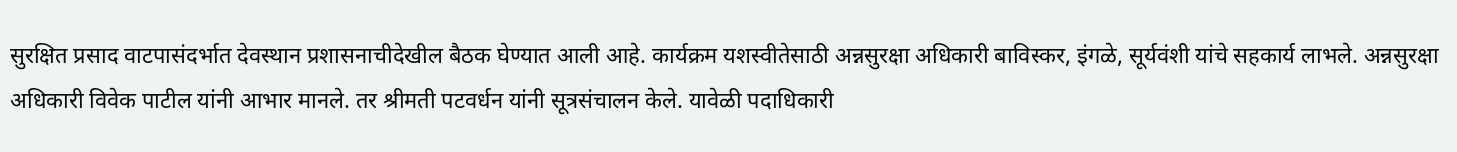सुरक्षित प्रसाद वाटपासंदर्भात देवस्थान प्रशासनाचीदेखील बैठक घेण्यात आली आहे. कार्यक्रम यशस्वीतेसाठी अन्नसुरक्षा अधिकारी बाविस्कर, इंगळे, सूर्यवंशी यांचे सहकार्य लाभले. अन्नसुरक्षा अधिकारी विवेक पाटील यांनी आभार मानले. तर श्रीमती पटवर्धन यांनी सूत्रसंचालन केले. यावेळी पदाधिकारी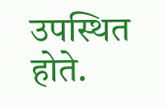उपस्थित होते.